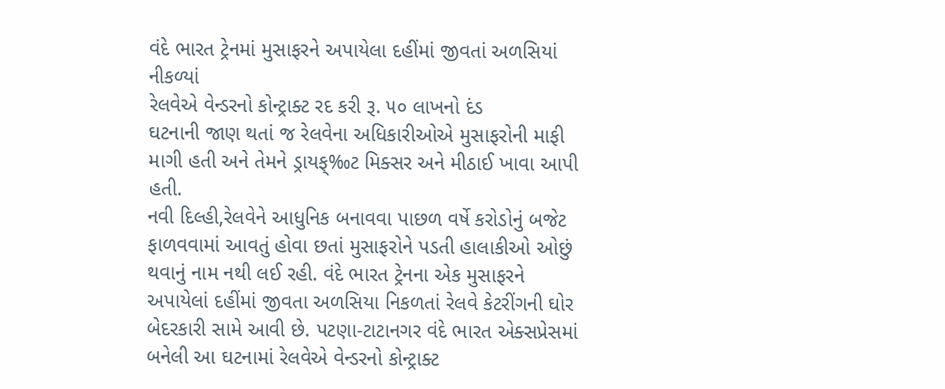વંદે ભારત ટ્રેનમાં મુસાફરને અપાયેલા દહીંમાં જીવતાં અળસિયાં નીકળ્યાં
રેલવેએ વેન્ડરનો કોન્ટ્રાક્ટ રદ કરી રૂ. ૫૦ લાખનો દંડ
ઘટનાની જાણ થતાં જ રેલવેના અધિકારીઓએ મુસાફરોની માફી માગી હતી અને તેમને ડ્રાયફ્‰ટ મિક્સર અને મીઠાઈ ખાવા આપી હતી.
નવી દિલ્હી,રેલવેને આધુનિક બનાવવા પાછળ વર્ષે કરોડોનું બજેટ ફાળવવામાં આવતું હોવા છતાં મુસાફરોને પડતી હાલાકીઓ ઓછું થવાનું નામ નથી લઈ રહી. વંદે ભારત ટ્રેનના એક મુસાફરને અપાયેલાં દહીંમાં જીવતા અળસિયા નિકળતાં રેલવે કેટરીંગની ઘોર બેદરકારી સામે આવી છે. પટણા-ટાટાનગર વંદે ભારત એક્સપ્રેસમાં બનેલી આ ઘટનામાં રેલવેએ વેન્ડરનો કોન્ટ્રાક્ટ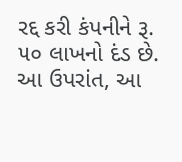રદ્દ કરી કંપનીને રૂ. ૫૦ લાખનો દંડ છે.
આ ઉપરાંત, આ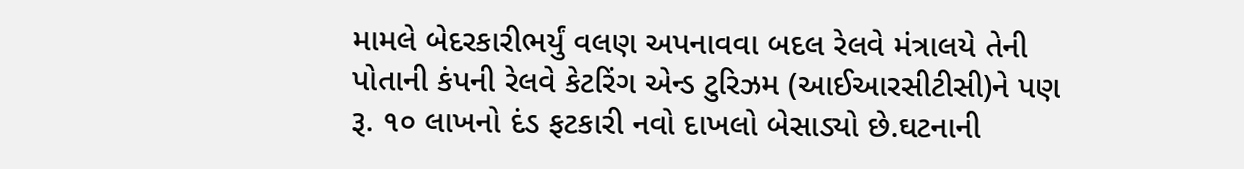મામલે બેદરકારીભર્યું વલણ અપનાવવા બદલ રેલવે મંત્રાલયે તેની પોતાની કંપની રેલવે કેટરિંગ એન્ડ ટુરિઝમ (આઈઆરસીટીસી)ને પણ રૂ. ૧૦ લાખનો દંડ ફટકારી નવો દાખલો બેસાડ્યો છે.ઘટનાની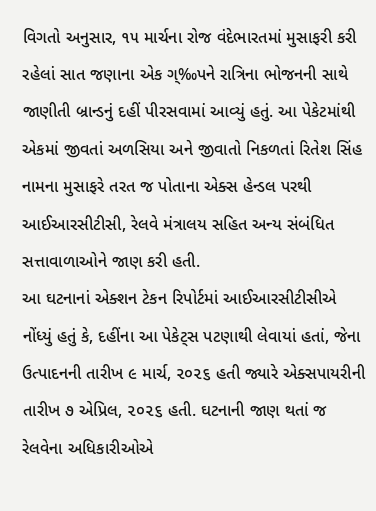વિગતો અનુસાર, ૧૫ માર્ચના રોજ વંદેભારતમાં મુસાફરી કરી રહેલાં સાત જણાના એક ગ્‰પને રાત્રિના ભોજનની સાથે જાણીતી બ્રાન્ડનું દહીં પીરસવામાં આવ્યું હતું. આ પેકેટમાંથી એકમાં જીવતાં અળસિયા અને જીવાતો નિકળતાં રિતેશ સિંહ નામના મુસાફરે તરત જ પોતાના એક્સ હેન્ડલ પરથી આઈઆરસીટીસી, રેલવે મંત્રાલય સહિત અન્ય સંબંધિત સત્તાવાળાઓને જાણ કરી હતી.
આ ઘટનાનાં એક્શન ટેકન રિપોર્ટમાં આઈઆરસીટીસીએ નોંધ્યું હતું કે, દહીંના આ પેકેટ્સ પટણાથી લેવાયાં હતાં, જેના ઉત્પાદનની તારીખ ૯ માર્ચ, ૨૦૨૬ હતી જ્યારે એક્સપાયરીની તારીખ ૭ એપ્રિલ, ૨૦૨૬ હતી. ઘટનાની જાણ થતાં જ રેલવેના અધિકારીઓએ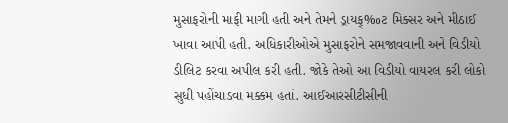મુસાફરોની માફી માગી હતી અને તેમને ડ્રાયફ્‰ટ મિક્સર અને મીઠાઈ ખાવા આપી હતી. અધિકારીઓએ મુસાફરોને સમજાવવાની અને વિડીયો ડીલિટ કરવા અપીલ કરી હતી. જોકે તેઓ આ વિડીયો વાયરલ કરી લોકો સુધી પહોંચાડવા મક્કમ હતાં. આઈઆરસીટીસીની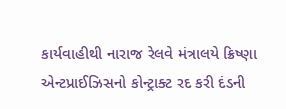કાર્યવાહીથી નારાજ રેલવે મંત્રાલયે ક્રિષ્ણા એન્ટપ્રાઈઝિસનો કોન્ટ્રાક્ટ રદ કરી દંડની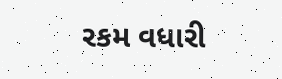રકમ વધારી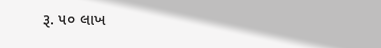રૂ. ૫૦ લાખ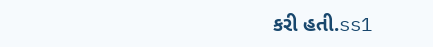કરી હતી.ss1